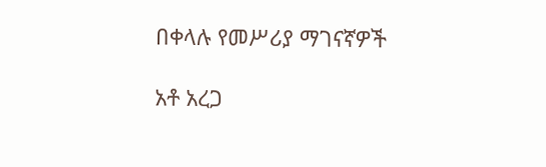በቀላሉ የመሥሪያ ማገናኛዎች

አቶ አረጋ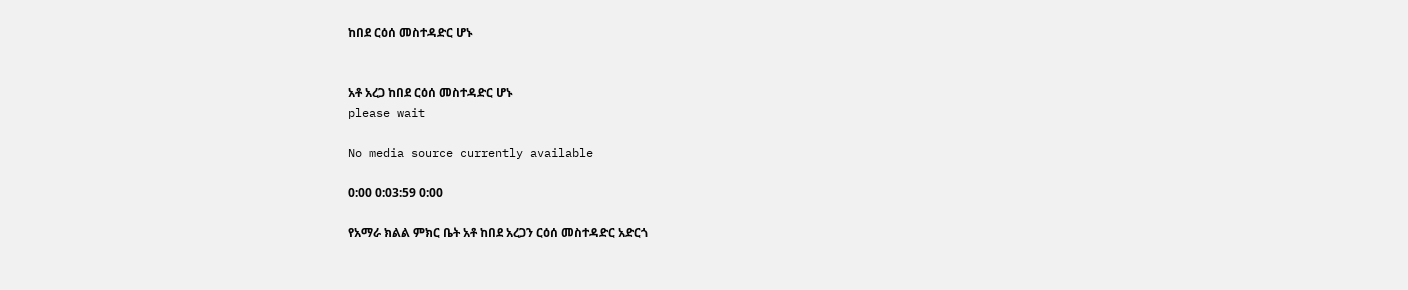ከበደ ርዕሰ መስተዳድር ሆኑ


አቶ አረጋ ከበደ ርዕሰ መስተዳድር ሆኑ
please wait

No media source currently available

0:00 0:03:59 0:00

የአማራ ክልል ምክር ቤት አቶ ከበደ አረጋን ርዕሰ መስተዳድር አድርጎ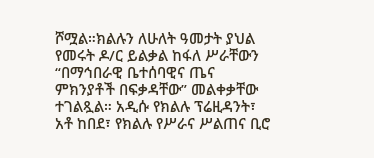ሾሟል።ክልሉን ለሁለት ዓመታት ያህል የመሩት ዶ/ር ይልቃል ከፋለ ሥራቸውን “በማኅበራዊ ቤተሰባዊና ጤና ምክንያቶች በፍቃዳቸው” መልቀቃቸው ተገልጿል። አዲሱ የክልሉ ፕሬዚዳንት፣ አቶ ከበደ፣ የክልሉ የሥራና ሥልጠና ቢሮ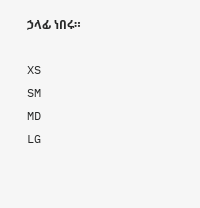ኃላፊ ነበሩ።

XS
SM
MD
LG